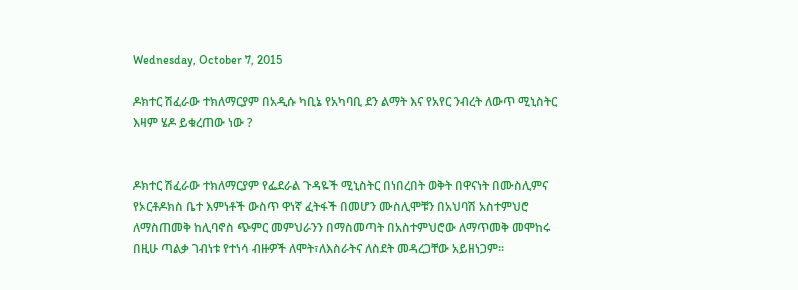Wednesday, October 7, 2015

ዶክተር ሽፈራው ተክለማርያም በአዲሱ ካቢኔ የአካባቢ ደን ልማት እና የአየር ንብረት ለውጥ ሚኒስትር እዛም ሄዶ ይቁረጠው ነው ?


ዶክተር ሽፈራው ተክለማርያም የፌደራል ጉዳዬች ሚኒስትር በነበረበት ወቅት በዋናነት በሙስሊምና የኦርቶዶክስ ቤተ እምነቶች ውስጥ ዋነኛ ፈትፋች በመሆን ሙስሊሞቹን በአህባሽ አስተምህሮ ለማስጠመቅ ከሊባኖስ ጭምር መምህራንን በማስመጣት በአስተምህሮው ለማጥመቅ መሞከሩ በዚሁ ጣልቃ ገብነቱ የተነሳ ብዙዎች ለሞት፣ለእስራትና ለስደት መዳረጋቸው አይዘነጋም፡፡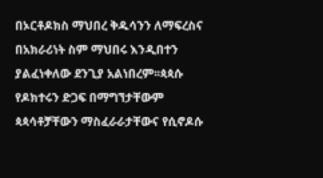በኦርቶዶክስ ማህበረ ቅዱሳንን ለማፍረስና በአክራሪነት ስም ማህበሩ እንዲበተን ያልፈነቀለው ደንጊያ አልነበረም፡፡ጳጳሱ የዶክተሩን ድጋፍ በማግኘታቸውም ጳጳሳቶቻቸውን ማስፈራራታቸውና የሲኖዶሱ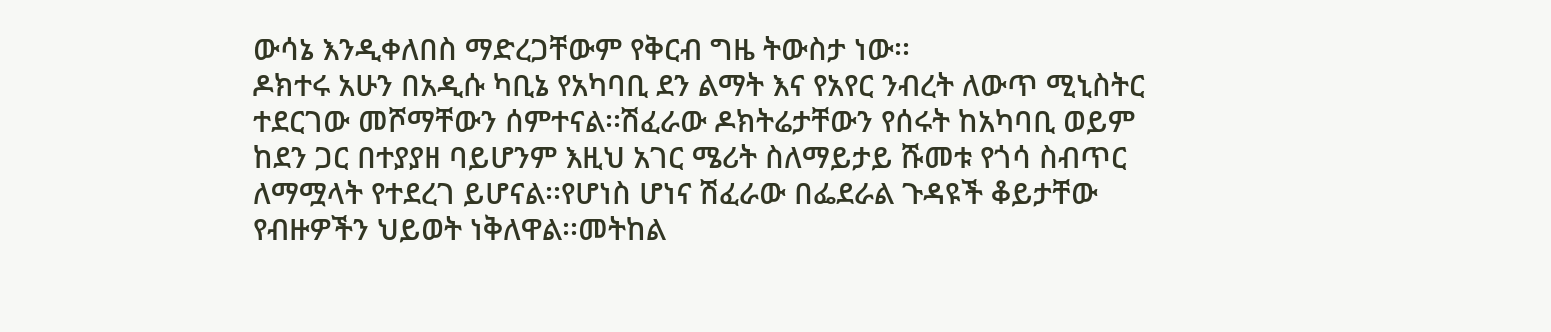ውሳኔ እንዲቀለበስ ማድረጋቸውም የቅርብ ግዜ ትውስታ ነው፡፡
ዶክተሩ አሁን በአዲሱ ካቢኔ የአካባቢ ደን ልማት እና የአየር ንብረት ለውጥ ሚኒስትር ተደርገው መሾማቸውን ሰምተናል፡፡ሽፈራው ዶክትሬታቸውን የሰሩት ከአካባቢ ወይም ከደን ጋር በተያያዘ ባይሆንም እዚህ አገር ሜሪት ስለማይታይ ሹመቱ የጎሳ ስብጥር ለማሟላት የተደረገ ይሆናል፡፡የሆነስ ሆነና ሽፈራው በፌደራል ጉዳዩች ቆይታቸው የብዙዎችን ህይወት ነቅለዋል፡፡መትከል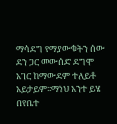ማሳደግ የማያውቁትን ሰው ደን ጋር መውሰድ ደግሞ አገር ከማውደም ተለይቶ አይታይም፡፡ማነህ አንተ ይሄ በየቤተ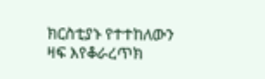ክርስቲያኑ የተተከለውን ዛፍ እየቆራረጥክ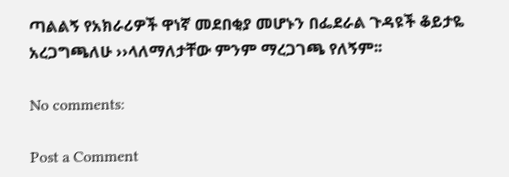ጣልልኝ የአክራሪዎች ዋነኛ መደበቂያ መሆኑን በፌደራል ጉዳዩች ቆይታዬ አረጋግጫለሁ ››ላለማለታቸው ምንም ማረጋገጫ የለኝም፡፡

No comments:

Post a Comment